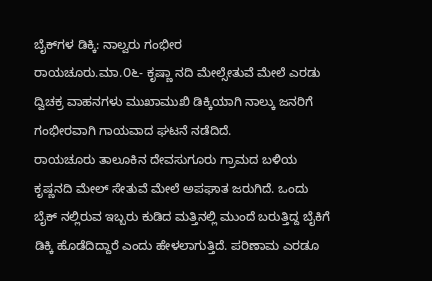ಬೈಕ್‌ಗಳ ಡಿಕ್ಕಿ: ನಾಲ್ವರು ಗಂಭೀರ
ರಾಯಚೂರು.ಮಾ.೦೬- ಕೃಷ್ಣಾ ನದಿ ಮೇಲ್ಸೇತುವೆ ಮೇಲೆ ಎರಡು ದ್ವಿಚಕ್ರ ವಾಹನಗಳು ಮುಖಾಮುಖಿ ಡಿಕ್ಕಿಯಾಗಿ ನಾಲ್ಕು ಜನರಿಗೆ ಗಂಭೀರವಾಗಿ ಗಾಯವಾದ ಘಟನೆ ನಡೆದಿದೆ.
ರಾಯಚೂರು ತಾಲೂಕಿನ ದೇವಸುಗೂರು ಗ್ರಾಮದ ಬಳಿಯ ಕೃಷ್ಣನದಿ ಮೇಲ್ ಸೇತುವೆ ಮೇಲೆ ಅಪಘಾತ ಜರುಗಿದೆ. ಒಂದು ಬೈಕ್ ನಲ್ಲಿರುವ ಇಬ್ಬರು ಕುಡಿದ ಮತ್ತಿನಲ್ಲಿ ಮುಂದೆ ಬರುತ್ತಿದ್ದ ಬೈಕಿಗೆ ಡಿಕ್ಕಿ ಹೊಡೆದಿದ್ದಾರೆ ಎಂದು ಹೇಳಲಾಗುತ್ತಿದೆ. ಪರಿಣಾಮ ಎರಡೂ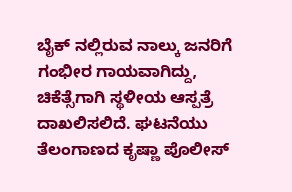ಬೈಕ್ ನಲ್ಲಿರುವ ನಾಲ್ಕು ಜನರಿಗೆ ಗಂಭೀರ ಗಾಯವಾಗಿದ್ದು, ಚಿಕೆತ್ಸೆಗಾಗಿ ಸ್ಥಳೀಯ ಆಸ್ಪತ್ರೆ ದಾಖಲಿಸಲಿದೆ. ಘಟನೆಯು ತೆಲಂಗಾಣದ ಕೃಷ್ಣಾ ಪೊಲೀಸ್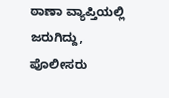ಠಾಣಾ ವ್ಯಾಪ್ತಿಯಲ್ಲಿ ಜರುಗಿದ್ದು, ಪೊಲೀಸರು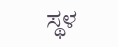ಸ್ಥಳ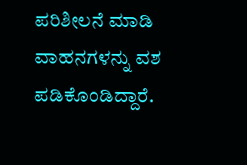ಪರಿಶೀಲನೆ ಮಾಡಿ ವಾಹನಗಳನ್ನು ವಶ ಪಡಿಕೊಂಡಿದ್ದಾರೆ.